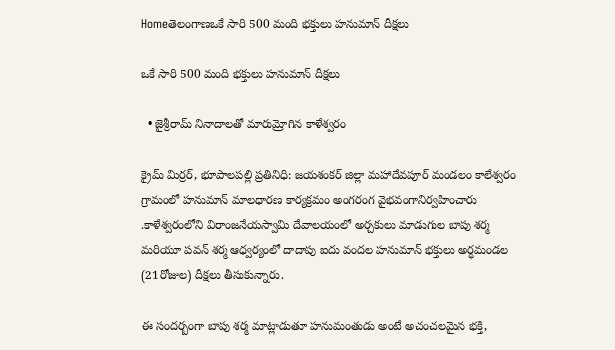Homeతెలంగాణఒకే సారి 500 మంది భ‌క్తులు హ‌నుమాన్ దీక్ష‌లు

ఒకే సారి 500 మంది భ‌క్తులు హ‌నుమాన్ దీక్ష‌లు

  • జైశ్రీ‌రామ్ నినాదాల‌తో మారుమ్రోగిన కాళేశ్వ‌రం

క్రైమ్ మిర్రర్, భూపాలపల్లి ప్రతినిధి: జయశంకర్ జిల్లా మహాదేవపూర్ మండలం కాలేశ్వరం గ్రామంలో హనుమాన్ మాలధారణ కార్యక్రమం అంగరంగ వైభవంగానిర్వ‌హించారు .కాళేశ్వరంలోని విరాంజనేయస్వామి దేవాలయంలో అర్చకులు మాడుగుల బాపు శర్మ మరియూ పవన్ శర్మ ఆధ్వర్యంలో దాదాపు ఐదు వందల హనుమాన్ భక్తులు అర్ధమండల (21రోజుల) దీక్షలు తీసుకున్నారు.

ఈ సందర్బంగా బాపు శర్మ మాట్లాడుతూ హనుమంతుడు అంటే అచంచలమైన భక్తి,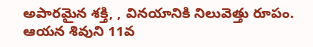అపారమైన శక్తి, , వినయానికి నిలువెత్తు రూపం. ఆయన శివుని 11వ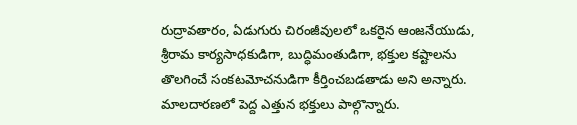రుద్రావతారం, ఏడుగురు చిరంజీవులలో ఒకరైన ఆంజనేయుడు, శ్రీరామ కార్యసాధకుడిగా, బుద్ధిమంతుడిగా, భక్తుల కష్టాలను తొలగించే సంకటమోచనుడిగా కీర్తించబడతాడు అని అన్నారు. మాల‌దార‌ణ‌లో పెద్ద ఎత్తున భ‌క్తులు పాల్గొన్నారు.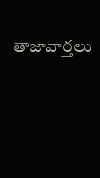తాజావార్తలు